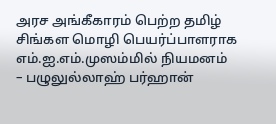அரச அங்கீகாரம் பெற்ற தமிழ் சிங்கள மொழி பெயர்ப்பாளராக எம்.ஐ.எம்.முஸம்மில் நியமனம்
– பழுலுல்லாஹ் பர்ஹான்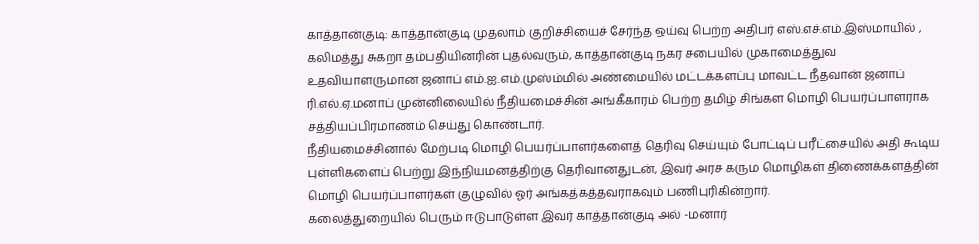காத்தான்குடி: காத்தான்குடி முதலாம் குறிச்சியைச் சேர்ந்த ஒய்வு பெற்ற அதிபர் எஸ்.எச்.எம்.இஸ்மாயில் , கலிமத்து சுகறா தம்பதியினரின் புதல்வரும், காத்தான்குடி நகர சபையில் முகாமைத்துவ உதவியாளருமான ஜனாப் எம்.ஐ.எம்.முஸ்ம்மில் அண்மையில் மட்டக்களப்பு மாவட்ட நீதவான் ஜனாப் ரி.எல்.ஏ.மனாப் முன்னிலையில் நீதியமைச்சின் அங்கீகாரம் பெற்ற தமிழ் சிங்கள மொழி பெயர்ப்பாளராக சத்தியப்பிரமாணம் செய்து கொண்டார்.
நீதியமைச்சினால் மேற்படி மொழி பெயர்ப்பாளர்களைத் தெரிவு செய்யும் போட்டிப் பரீட்சையில் அதி கூடிய புள்ளிகளைப் பெற்று இந்நியமனத்திற்கு தெரிவானதுடன், இவர் அரச கரும மொழிகள் திணைக்களத்தின் மொழி பெயர்ப்பாளர்கள் குழுவில் ஓர் அங்கத்கத்தவராகவும் பணிபுரிகின்றார்.
கலைத்துறையில் பெரும் ஈடுபாடுள்ள இவர் காத்தான்குடி அல் -மனார்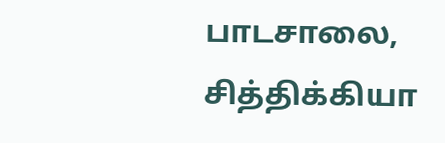பாடசாலை, சித்திக்கியா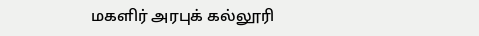மகளிர் அரபுக் கல்லூரி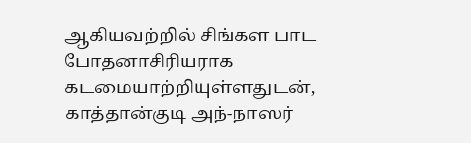ஆகியவற்றில் சிங்கள பாட போதனாசிரியராக கடமையாற்றியுள்ளதுடன், காத்தான்குடி அந்-நாஸர்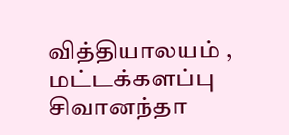வித்தியாலயம் , மட்டக்களப்பு சிவானந்தா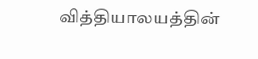வித்தியாலயத்தின்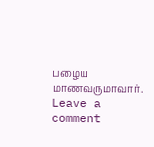பழைய மாணவருமாவார்.
Leave a comment